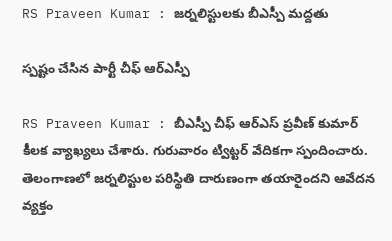RS Praveen Kumar : జ‌ర్న‌లిస్టుల‌కు బీఎస్పీ మ‌ద్ద‌తు

స్ప‌ష్టం చేసిన పార్టీ చీఫ్ ఆర్ఎస్పీ

RS Praveen Kumar : బీఎస్పీ చీఫ్ ఆర్ఎస్ ప్ర‌వీణ్ కుమార్ కీల‌క వ్యాఖ్య‌లు చేశారు. గురువారం ట్విట్ట‌ర్ వేదిక‌గా స్పందించారు. తెలంగాణ‌లో జ‌ర్నలిస్టుల ప‌రిస్థితి దారుణంగా త‌యారైంద‌ని ఆవేద‌న వ్య‌క్తం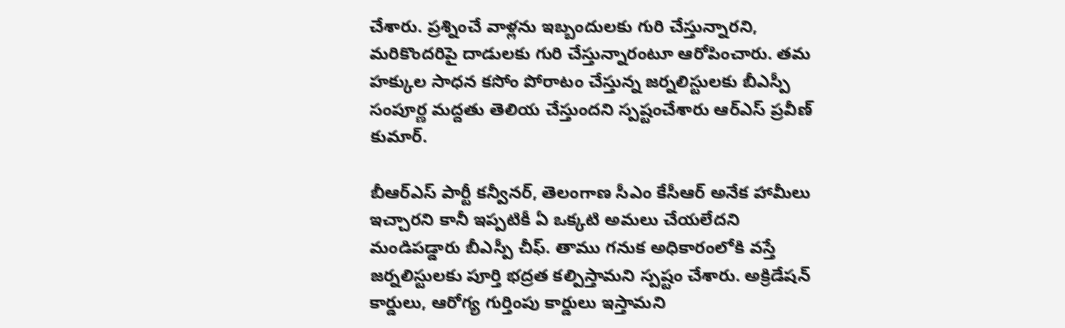చేశారు. ప్ర‌శ్నించే వాళ్ల‌ను ఇబ్బందుల‌కు గురి చేస్తున్నార‌ని, మ‌రికొంద‌రిపై దాడుల‌కు గురి చేస్తున్నారంటూ ఆరోపించారు. త‌మ హ‌క్కుల సాధ‌న క‌సోం పోరాటం చేస్తున్న జ‌ర్న‌లిస్టుల‌కు బీఎస్పీ సంపూర్ణ మ‌ద్ద‌తు తెలియ చేస్తుంద‌ని స్ప‌ష్టంచేశారు ఆర్ఎస్ ప్ర‌వీణ్ కుమార్.

బీఆర్ఎస్ పార్టీ క‌న్వీనర్, తెలంగాణ సీఎం కేసీఆర్ అనేక హామీలు ఇచ్చార‌ని కానీ ఇప్ప‌టికీ ఏ ఒక్క‌టి అమ‌లు చేయ‌లేద‌ని మండిప‌డ్డారు బీఎస్పీ చీఫ్‌. తాము గ‌నుక అధికారంలోకి వ‌స్తే జ‌ర్న‌లిస్టుల‌కు పూర్తి భ‌ద్ర‌త క‌ల్పిస్తామ‌ని స్ప‌ష్టం చేశారు. అక్రిడేష‌న్ కార్డులు, ఆరోగ్య గుర్తింపు కార్డులు ఇస్తామ‌ని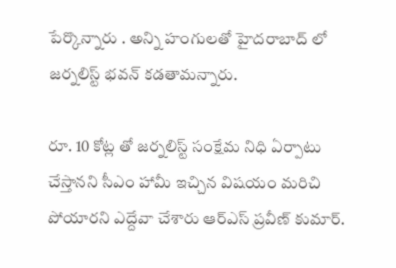పేర్కొన్నారు . అన్ని హంగుల‌తో హైద‌రాబాద్ లో జ‌ర్న‌లిస్ట్ భ‌వ‌న్ క‌డ‌తామ‌న్నారు.

రూ. 10 కోట్ల తో జ‌ర్న‌లిస్ట్ సంక్షేమ నిధి ఏర్పాటు చేస్తాన‌ని సీఎం హామీ ఇచ్చిన విష‌యం మ‌రిచి పోయార‌ని ఎద్దేవా చేశారు ఆర్ఎస్ ప్ర‌వీణ్ కుమార్.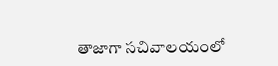తాజాగా స‌చివాల‌యంలో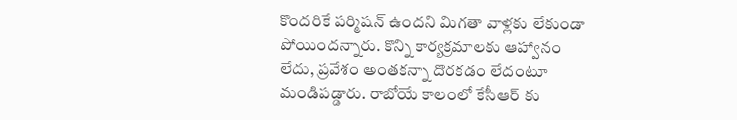కొంద‌రికే ప‌ర్మిష‌న్ ఉంద‌ని మిగ‌తా వాళ్ల‌కు లేకుండా పోయింద‌న్నారు. కొన్ని కార్య‌క్ర‌మాల‌కు ఆహ్వానం లేదు, ప్ర‌వేశం అంత‌క‌న్నా దొర‌క‌డం లేదంటూ మండిప‌డ్డారు. రాబోయే కాలంలో కేసీఆర్ కు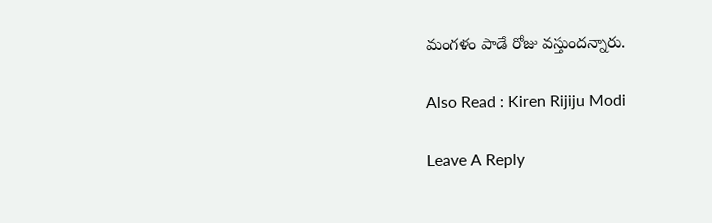మంగ‌ళం పాడే రోజు వ‌స్తుంద‌న్నారు.

Also Read : Kiren Rijiju Modi

Leave A Reply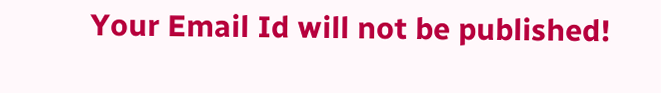Your Email Id will not be published!